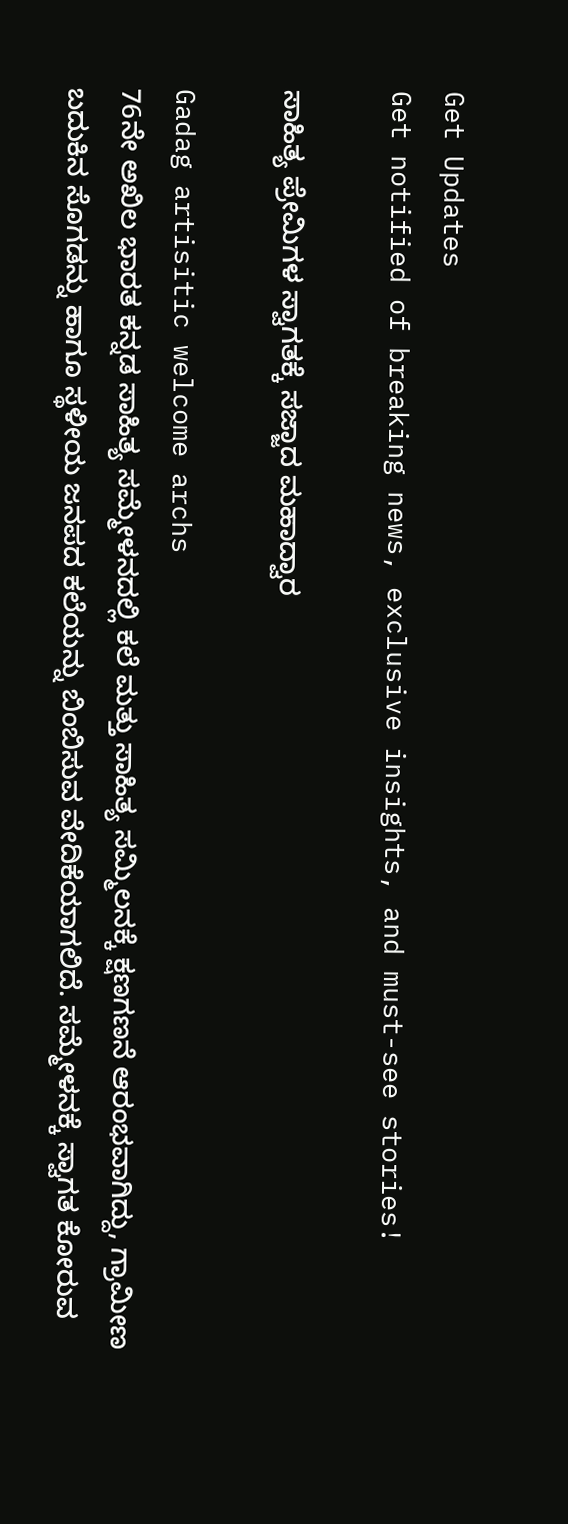Get Updates
Get notified of breaking news, exclusive insights, and must-see stories!

ಸಾಹಿತ್ಯ ಪ್ರೇಮಿಗಳ ಸ್ವಾಗತಕ್ಕೆ ಸಜ್ಜಾದ ಮಹಾದ್ವಾರ

Gadag artisitic welcome archs
76ನೇ ಅಖಿಲ ಭಾರತ ಕನ್ನಡ ಸಾಹಿತ್ಯ ಸಮ್ಮೇಳನದಲ್ಲಿ ಕಲೆ ಮತ್ತು ಸಾಹಿತ್ಯ ಸಮ್ಮಿಲನಕ್ಕೆ ಕ್ಷಣಗಣನೆ ಆರಂಭವಾಗಿದ್ದು, ಗ್ರಾಮೀಣ ಬದುಕಿನ ಸೊಗಡನ್ನು ಹಾಗೂ ಸ್ಥಳೀಯ ಜನಪದ ಕಲೆಯನ್ನು ಬಿಂಬಿಸುವ ವೇದಿಕೆಯಾಗಲಿದೆ. ಸಮ್ಮೇಳನಕ್ಕೆ ಸ್ವಾಗತ ಕೋರುವ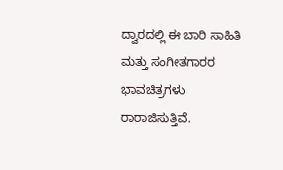ದ್ವಾರದಲ್ಲಿ ಈ ಬಾರಿ ಸಾಹಿತಿ ಮತ್ತು ಸಂಗೀತಗಾರರ ಭಾವಚಿತ್ರಗಳು ರಾರಾಜಿಸುತ್ತಿವೆ.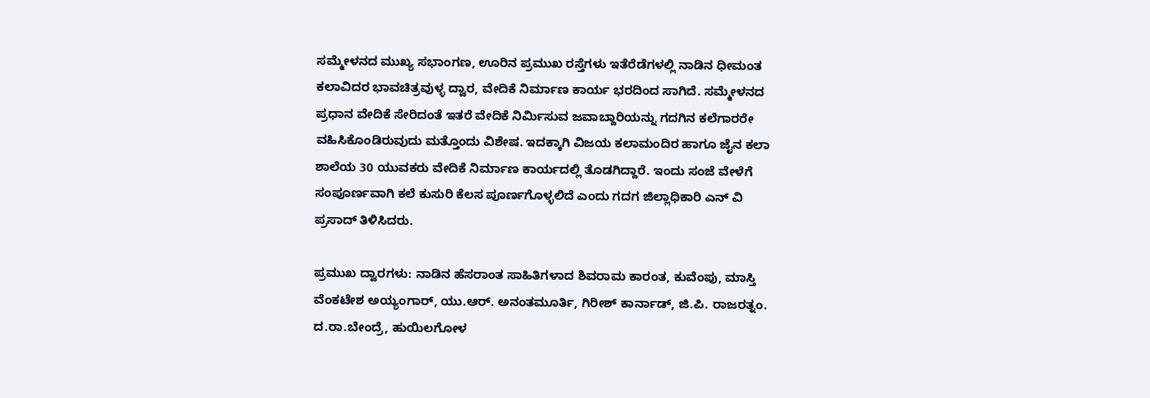ಸಮ್ಮೇಳನದ ಮುಖ್ಯ ಸಭಾಂಗಣ, ಊರಿನ ಪ್ರಮುಖ ರಸ್ತೆಗಳು ಇತೆರೆಡೆಗಳಲ್ಲಿ ನಾಡಿನ ಧೀಮಂತ ಕಲಾವಿದರ ಭಾವಚಿತ್ರವುಳ್ಳ ದ್ವಾರ, ವೇದಿಕೆ ನಿರ್ಮಾಣ ಕಾರ್ಯ ಭರದಿಂದ ಸಾಗಿದೆ. ಸಮ್ಮೇಳನದ ಪ್ರಧಾನ ವೇದಿಕೆ ಸೇರಿದಂತೆ ಇತರೆ ವೇದಿಕೆ ನಿರ್ಮಿಸುವ ಜವಾಬ್ದಾರಿಯನ್ನು ಗದಗಿನ ಕಲೆಗಾರರೇ ವಹಿಸಿಕೊಂಡಿರುವುದು ಮತ್ತೊಂದು ವಿಶೇಷ. ಇದಕ್ಕಾಗಿ ವಿಜಯ ಕಲಾಮಂದಿರ ಹಾಗೂ ಜೈನ ಕಲಾ ಶಾಲೆಯ 30 ಯುವಕರು ವೇದಿಕೆ ನಿರ್ಮಾಣ ಕಾರ್ಯದಲ್ಲಿ ತೊಡಗಿದ್ದಾರೆ. ಇಂದು ಸಂಜೆ ವೇಳೆಗೆ ಸಂಪೂರ್ಣವಾಗಿ ಕಲೆ ಕುಸುರಿ ಕೆಲಸ ಪೂರ್ಣಗೊಳ್ಳಲಿದೆ ಎಂದು ಗದಗ ಜಿಲ್ಲಾಧಿಕಾರಿ ಎನ್ ವಿ ಪ್ರಸಾದ್ ತಿಳಿಸಿದರು.

ಪ್ರಮುಖ ದ್ವಾರಗಳು: ನಾಡಿನ ಹೆಸರಾಂತ ಸಾಹಿತಿಗಳಾದ ಶಿವರಾಮ ಕಾರಂತ, ಕುವೆಂಪು, ಮಾಸ್ತಿ ವೆಂಕಟೇಶ ಅಯ್ಯಂಗಾರ್, ಯು.ಆರ್. ಅನಂತಮೂರ್ತಿ, ಗಿರೀಶ್ ಕಾರ್ನಾಡ್, ಜಿ.ಪಿ. ರಾಜರತ್ನಂ. ದ.ರಾ.ಬೇಂದ್ರೆ, ಹುಯಿಲಗೋಳ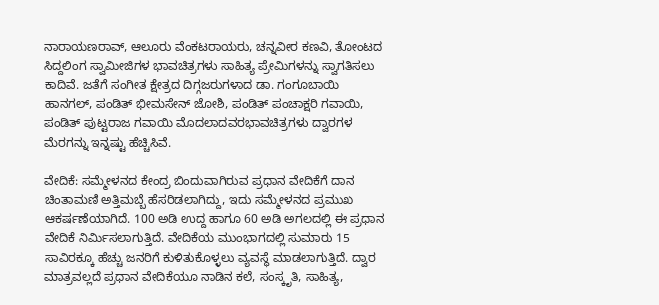ನಾರಾಯಣರಾವ್, ಆಲೂರು ವೆಂಕಟರಾಯರು, ಚನ್ನವೀರ ಕಣವಿ, ತೋಂಟದ ಸಿದ್ದಲಿಂಗ ಸ್ವಾಮೀಜಿಗಳ ಭಾವಚಿತ್ರಗಳು ಸಾಹಿತ್ಯ ಪ್ರೇಮಿಗಳನ್ನು ಸ್ವಾಗತಿಸಲು ಕಾದಿವೆ. ಜತೆಗೆ ಸಂಗೀತ ಕ್ಷೇತ್ರದ ದಿಗ್ಗಜರುಗಳಾದ ಡಾ. ಗಂಗೂಬಾಯಿ ಹಾನಗಲ್, ಪಂಡಿತ್ ಭೀಮಸೇನ್ ಜೋಶಿ, ಪಂಡಿತ್ ಪಂಚಾಕ್ಷರಿ ಗವಾಯಿ, ಪಂಡಿತ್ ಪುಟ್ಟರಾಜ ಗವಾಯಿ ಮೊದಲಾದವರಭಾವಚಿತ್ರಗಳು ದ್ವಾರಗಳ ಮೆರಗನ್ನು ಇನ್ನಷ್ಟು ಹೆಚ್ಚಿಸಿವೆ.

ವೇದಿಕೆ: ಸಮ್ಮೇಳನದ ಕೇಂದ್ರ ಬಿಂದುವಾಗಿರುವ ಪ್ರಧಾನ ವೇದಿಕೆಗೆ ದಾನ ಚಿಂತಾಮಣಿ ಅತ್ತಿಮಬ್ಬೆ ಹೆಸರಿಡಲಾಗಿದ್ದು, ಇದು ಸಮ್ಮೇಳನದ ಪ್ರಮುಖ ಆಕರ್ಷಣೆಯಾಗಿದೆ. 100 ಅಡಿ ಉದ್ದ ಹಾಗೂ 60 ಅಡಿ ಅಗಲದಲ್ಲಿ ಈ ಪ್ರಧಾನ ವೇದಿಕೆ ನಿರ್ಮಿಸಲಾಗುತ್ತಿದೆ. ವೇದಿಕೆಯ ಮುಂಭಾಗದಲ್ಲಿ ಸುಮಾರು 15 ಸಾವಿರಕ್ಕೂ ಹೆಚ್ಚು ಜನರಿಗೆ ಕುಳಿತುಕೊಳ್ಳಲು ವ್ಯವಸ್ಥೆ ಮಾಡಲಾಗುತ್ತಿದೆ. ದ್ವಾರ ಮಾತ್ರವಲ್ಲದೆ ಪ್ರಧಾನ ವೇದಿಕೆಯೂ ನಾಡಿನ ಕಲೆ, ಸಂಸ್ಕೃತಿ, ಸಾಹಿತ್ಯ,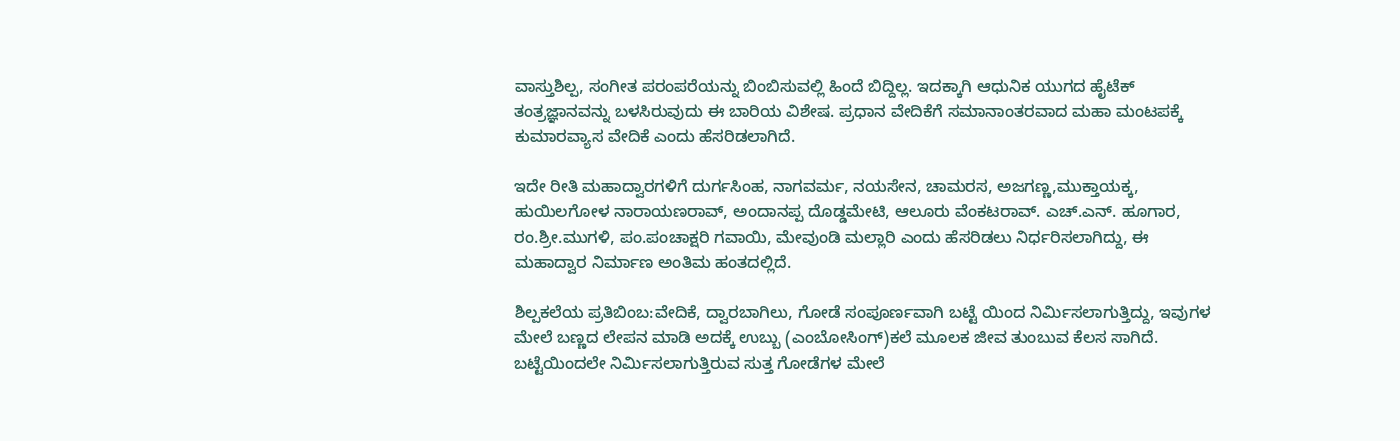ವಾಸ್ತುಶಿಲ್ಪ, ಸಂಗೀತ ಪರಂಪರೆಯನ್ನು ಬಿಂಬಿಸುವಲ್ಲಿ ಹಿಂದೆ ಬಿದ್ದಿಲ್ಲ. ಇದಕ್ಕಾಗಿ ಆಧುನಿಕ ಯುಗದ ಹೈಟೆಕ್ ತಂತ್ರಜ್ಞಾನವನ್ನು ಬಳಸಿರುವುದು ಈ ಬಾರಿಯ ವಿಶೇಷ. ಪ್ರಧಾನ ವೇದಿಕೆಗೆ ಸಮಾನಾಂತರವಾದ ಮಹಾ ಮಂಟಪಕ್ಕೆ ಕುಮಾರವ್ಯಾಸ ವೇದಿಕೆ ಎಂದು ಹೆಸರಿಡಲಾಗಿದೆ.

ಇದೇ ರೀತಿ ಮಹಾದ್ವಾರಗಳಿಗೆ ದುರ್ಗಸಿಂಹ, ನಾಗವರ್ಮ, ನಯಸೇನ, ಚಾಮರಸ, ಅಜಗಣ್ಣ,ಮುಕ್ತಾಯಕ್ಕ, ಹುಯಿಲಗೋಳ ನಾರಾಯಣರಾವ್, ಅಂದಾನಪ್ಪ ದೊಡ್ಡಮೇಟಿ, ಆಲೂರು ವೆಂಕಟರಾವ್. ಎಚ್.ಎನ್. ಹೂಗಾರ, ರಂ.ಶ್ರೀ.ಮುಗಳಿ, ಪಂ.ಪಂಚಾಕ್ಷರಿ ಗವಾಯಿ, ಮೇವುಂಡಿ ಮಲ್ಲಾರಿ ಎಂದು ಹೆಸರಿಡಲು ನಿರ್ಧರಿಸಲಾಗಿದ್ದು, ಈ ಮಹಾದ್ವಾರ ನಿರ್ಮಾಣ ಅಂತಿಮ ಹಂತದಲ್ಲಿದೆ.

ಶಿಲ್ಪಕಲೆಯ ಪ್ರತಿಬಿಂಬ:ವೇದಿಕೆ, ದ್ವಾರಬಾಗಿಲು, ಗೋಡೆ ಸಂಪೂರ್ಣವಾಗಿ ಬಟ್ಟೆ ಯಿಂದ ನಿರ್ಮಿಸಲಾಗುತ್ತಿದ್ದು, ಇವುಗಳ ಮೇಲೆ ಬಣ್ಣದ ಲೇಪನ ಮಾಡಿ ಅದಕ್ಕೆ ಉಬ್ಬು (ಎಂಬೋಸಿಂಗ್)ಕಲೆ ಮೂಲಕ ಜೀವ ತುಂಬುವ ಕೆಲಸ ಸಾಗಿದೆ. ಬಟ್ಟೆಯಿಂದಲೇ ನಿರ್ಮಿಸಲಾಗುತ್ತಿರುವ ಸುತ್ತ ಗೋಡೆಗಳ ಮೇಲೆ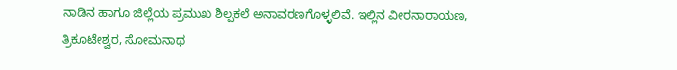ನಾಡಿನ ಹಾಗೂ ಜಿಲ್ಲೆಯ ಪ್ರಮುಖ ಶಿಲ್ಪಕಲೆ ಅನಾವರಣಗೊಳ್ಳಲಿವೆ. ಇಲ್ಲಿನ ವೀರನಾರಾಯಣ, ತ್ರಿಕೂಟೇಶ್ವರ, ಸೋಮನಾಥ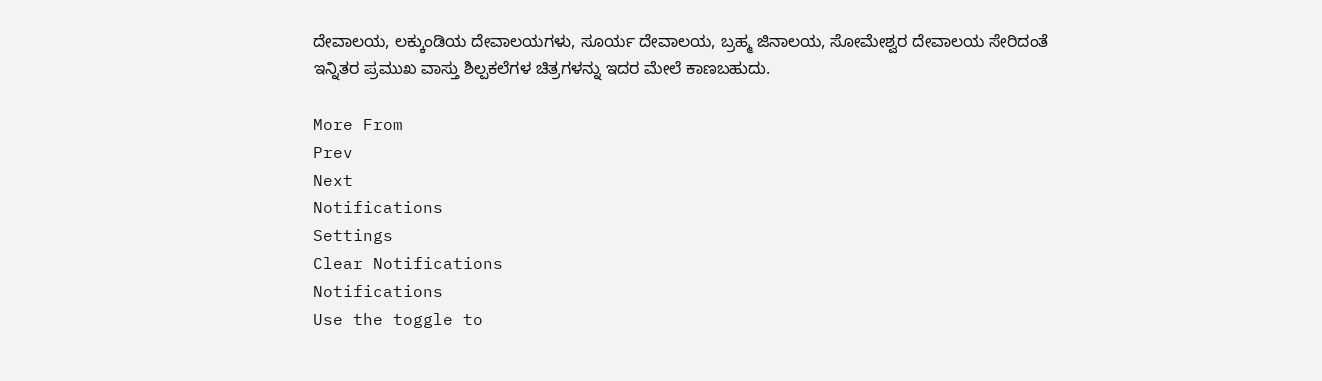ದೇವಾಲಯ, ಲಕ್ಕುಂಡಿಯ ದೇವಾಲಯಗಳು, ಸೂರ್ಯ ದೇವಾಲಯ, ಬ್ರಹ್ಮ ಜಿನಾಲಯ, ಸೋಮೇಶ್ವರ ದೇವಾಲಯ ಸೇರಿದಂತೆ ಇನ್ನಿತರ ಪ್ರಮುಖ ವಾಸ್ತು ಶಿಲ್ಪಕಲೆಗಳ ಚಿತ್ರಗಳನ್ನು ಇದರ ಮೇಲೆ ಕಾಣಬಹುದು.

More From
Prev
Next
Notifications
Settings
Clear Notifications
Notifications
Use the toggle to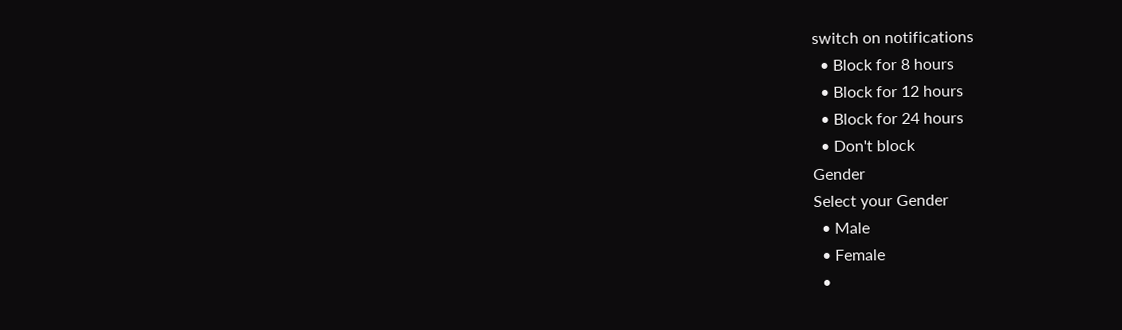switch on notifications
  • Block for 8 hours
  • Block for 12 hours
  • Block for 24 hours
  • Don't block
Gender
Select your Gender
  • Male
  • Female
  •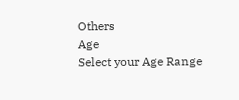Others
Age
Select your Age Range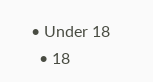• Under 18
  • 18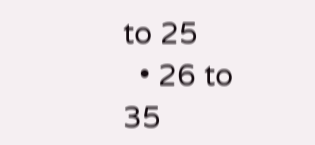to 25
  • 26 to 35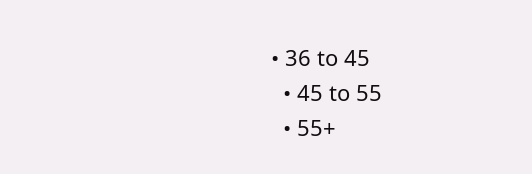• 36 to 45
  • 45 to 55
  • 55+